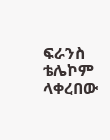ፍራንስ ቴሌኮም ላቀረበው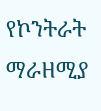የኮንትራት ማራዘሚያ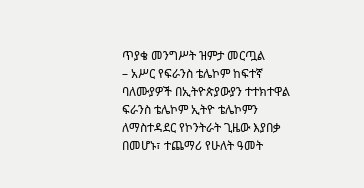ጥያቄ መንግሥት ዝምታ መርጧል
– አሥር የፍራንስ ቴሌኮም ከፍተኛ ባለሙያዎች በኢትዮጵያውያን ተተክተዋል
ፍራንስ ቴሌኮም ኢትዮ ቴሌኮምን ለማስተዳደር የኮንትራት ጊዜው እያበቃ በመሆኑ፣ ተጨማሪ የሁለት ዓመት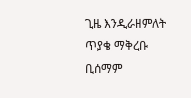ጊዜ እንዲራዘምለት ጥያቄ ማቅረቡ ቢሰማም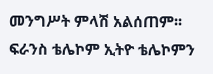መንግሥት ምላሽ አልሰጠም፡፡
ፍራንስ ቴሌኮም ኢትዮ ቴሌኮምን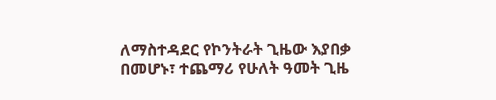ለማስተዳደር የኮንትራት ጊዜው እያበቃ በመሆኑ፣ ተጨማሪ የሁለት ዓመት ጊዜ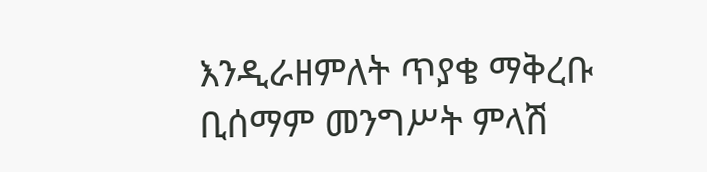እንዲራዘምለት ጥያቄ ማቅረቡ ቢሰማም መንግሥት ምላሽ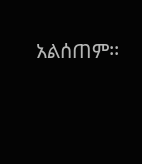አልሰጠም፡፡